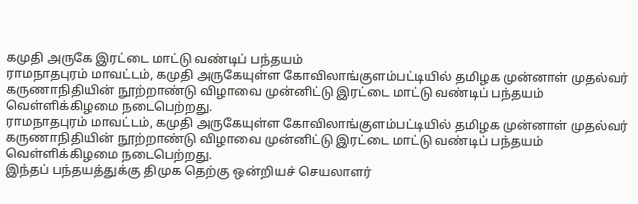கமுதி அருகே இரட்டை மாட்டு வண்டிப் பந்தயம்
ராமநாதபுரம் மாவட்டம், கமுதி அருகேயுள்ள கோவிலாங்குளம்பட்டியில் தமிழக முன்னாள் முதல்வர் கருணாநிதியின் நூற்றாண்டு விழாவை முன்னிட்டு இரட்டை மாட்டு வண்டிப் பந்தயம் வெள்ளிக்கிழமை நடைபெற்றது.
ராமநாதபுரம் மாவட்டம், கமுதி அருகேயுள்ள கோவிலாங்குளம்பட்டியில் தமிழக முன்னாள் முதல்வர் கருணாநிதியின் நூற்றாண்டு விழாவை முன்னிட்டு இரட்டை மாட்டு வண்டிப் பந்தயம் வெள்ளிக்கிழமை நடைபெற்றது.
இந்தப் பந்தயத்துக்கு திமுக தெற்கு ஒன்றியச் செயலாளர்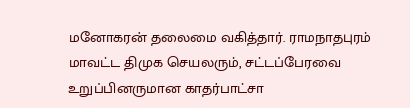மனோகரன் தலைமை வகித்தார். ராமநாதபுரம் மாவட்ட திமுக செயலரும், சட்டப்பேரவை உறுப்பினருமான காதர்பாட்சா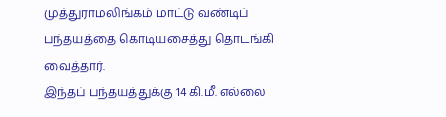முத்துராமலிங்கம் மாட்டு வண்டிப் பந்தயத்தை கொடியசைத்து தொடங்கி வைத்தார்.
இந்தப் பந்தயத்துக்கு 14 கி.மீ. எல்லை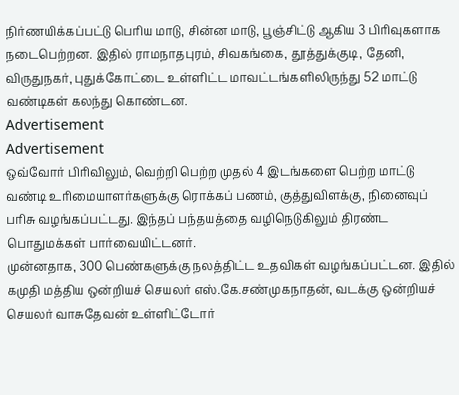நிர்ணயிக்கப்பட்டு பெரிய மாடு, சின்ன மாடு, பூஞ்சிட்டு ஆகிய 3 பிரிவுகளாக நடைபெற்றன. இதில் ராமநாதபுரம், சிவகங்கை, தூத்துக்குடி, தேனி, விருதுநகர், புதுக்கோட்டை உள்ளிட்ட மாவட்டங்களிலிருந்து 52 மாட்டு வண்டிகள் கலந்து கொண்டன.
Advertisement
Advertisement
ஒவ்வோர் பிரிவிலும், வெற்றி பெற்ற முதல் 4 இடங்களை பெற்ற மாட்டு வண்டி உரிமையாளர்களுக்கு ரொக்கப் பணம், குத்துவிளக்கு, நினைவுப் பரிசு வழங்கப்பட்டது. இந்தப் பந்தயத்தை வழிநெடுகிலும் திரண்ட பொதுமக்கள் பார்வையிட்டனர்.
முன்னதாக, 300 பெண்களுக்கு நலத்திட்ட உதவிகள் வழங்கப்பட்டன. இதில் கமுதி மத்திய ஒன்றியச் செயலர் எஸ்.கே.சண்முகநாதன், வடக்கு ஒன்றியச் செயலர் வாசுதேவன் உள்ளிட்டோர்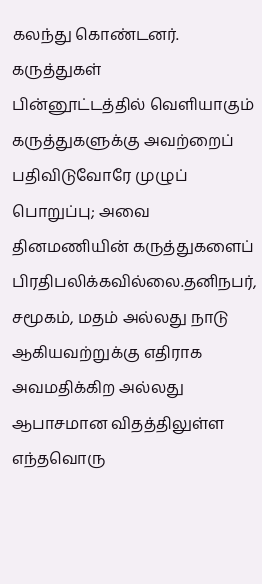கலந்து கொண்டனர்.
கருத்துகள்
பின்னூட்டத்தில் வெளியாகும் கருத்துகளுக்கு அவற்றைப் பதிவிடுவோரே முழுப் பொறுப்பு; அவை தினமணியின் கருத்துகளைப் பிரதிபலிக்கவில்லை.தனிநபர், சமூகம், மதம் அல்லது நாடு ஆகியவற்றுக்கு எதிராக அவமதிக்கிற அல்லது ஆபாசமான விதத்திலுள்ள எந்தவொரு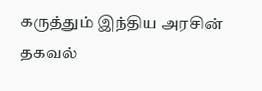கருத்தும் இந்திய அரசின் தகவல்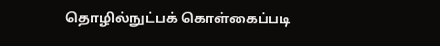தொழில்நுட்பக் கொள்கைப்படி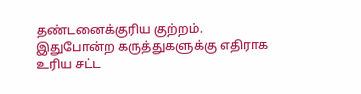தண்டனைக்குரிய குற்றம். இதுபோன்ற கருத்துகளுக்கு எதிராக உரிய சட்ட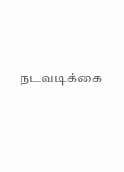நடவடிக்கை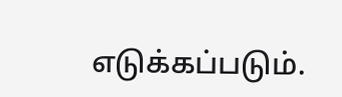எடுக்கப்படும்.